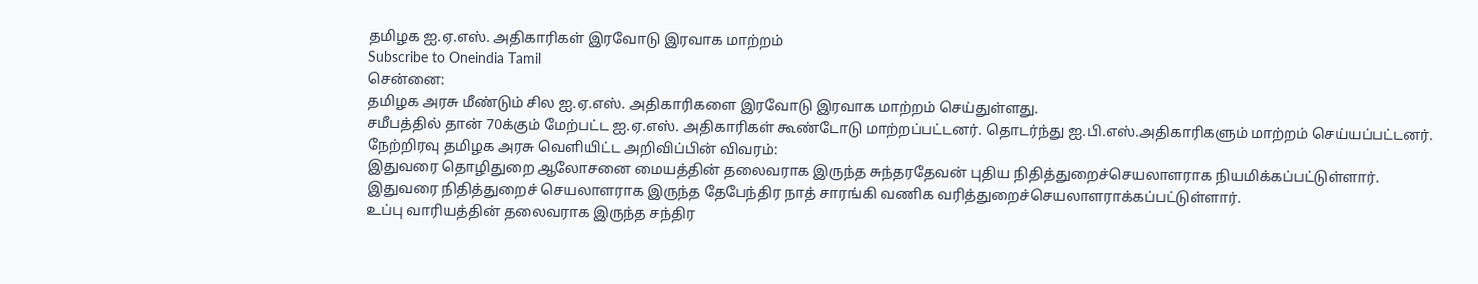தமிழக ஐ.ஏ.எஸ். அதிகாரிகள் இரவோடு இரவாக மாற்றம்
Subscribe to Oneindia Tamil
சென்னை:
தமிழக அரசு மீண்டும் சில ஐ.ஏ.எஸ். அதிகாரிகளை இரவோடு இரவாக மாற்றம் செய்துள்ளது.
சமீபத்தில் தான் 70க்கும் மேற்பட்ட ஐ.ஏ.எஸ். அதிகாரிகள் கூண்டோடு மாற்றப்பட்டனர். தொடர்ந்து ஐ.பி.எஸ்.அதிகாரிகளும் மாற்றம் செய்யப்பட்டனர்.
நேற்றிரவு தமிழக அரசு வெளியிட்ட அறிவிப்பின் விவரம்:
இதுவரை தொழிதுறை ஆலோசனை மையத்தின் தலைவராக இருந்த சுந்தரதேவன் புதிய நிதித்துறைச்செயலாளராக நியமிக்கப்பட்டுள்ளார்.
இதுவரை நிதித்துறைச் செயலாளராக இருந்த தேபேந்திர நாத் சாரங்கி வணிக வரித்துறைச்செயலாளராக்கப்பட்டுள்ளார்.
உப்பு வாரியத்தின் தலைவராக இருந்த சந்திர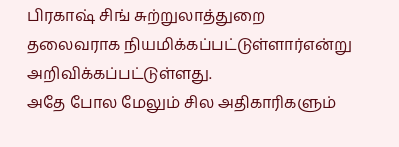பிரகாஷ் சிங் சுற்றுலாத்துறை தலைவராக நியமிக்கப்பட்டுள்ளார்என்று அறிவிக்கப்பட்டுள்ளது.
அதே போல மேலும் சில அதிகாரிகளும்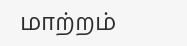மாற்றம்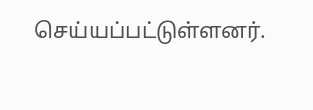செய்யப்பட்டுள்ளனர்.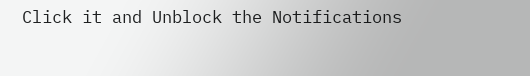Click it and Unblock the Notifications